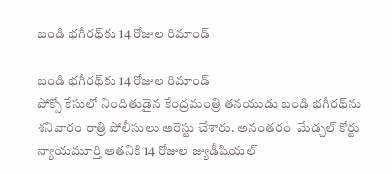బండి భగీరథ్‌కు 14 రోజుల రిమాండ్

బండి భగీరథ్‌కు 14 రోజుల రిమాండ్
పోక్సో కేసులో నిందితుడైన కేంద్రమంత్రి తనయుడు బండి భగీరథ్‌ను శనివారం రాత్రి పోలీసులు అరెస్టు చేశారు. అనంతరం  మేడ్చల్ కోర్టు న్యాయమూర్తి అతనికి 14 రోజుల జ్యుడీషియల్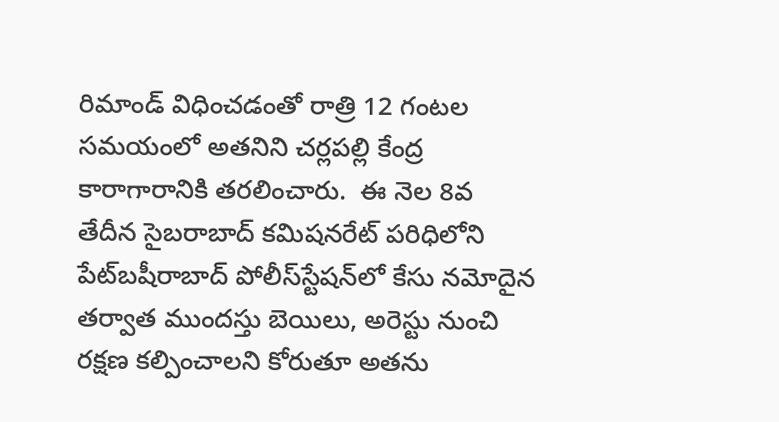రిమాండ్‌ విధించడంతో రాత్రి 12 గంటల సమయంలో అతనిని చర్లపల్లి కేంద్ర కారాగారానికి తరలించారు.  ఈ నెల 8వ తేదీన సైబరాబాద్ కమిషనరేట్ పరిధిలోని పేట్‌బషీరాబాద్‌ పోలీస్‌స్టేషన్‌లో కేసు నమోదైన తర్వాత ముందస్తు బెయిలు, అరెస్టు నుంచి రక్షణ కల్పించాలని కోరుతూ అతను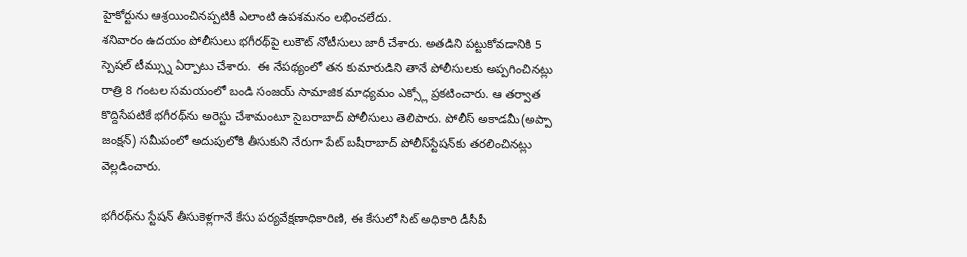హైకోర్టును ఆశ్రయించినప్పటికీ ఎలాంటి ఉపశమనం లభించలేదు.
శనివారం ఉదయం పోలీసులు భగీరథ్‌పై లుకౌట్‌ నోటీసులు జారీ చేశారు. అతడిని పట్టుకోవడానికి 5 స్పెషల్ టీమ్స్ను ఏర్పాటు చేశారు.  ఈ నేపథ్యంలో తన కుమారుడిని తానే పోలీసులకు అప్పగించినట్లు రాత్రి 8 గంటల సమయంలో బండి సంజయ్‌ సామాజిక మాధ్యమం ఎక్స్లో ప్రకటించారు. ఆ తర్వాత కొద్దిసేపటికే భగీరథ్‌ను అరెస్టు చేశామంటూ సైబరాబాద్‌ పోలీసులు తెలిపారు. పోలీస్‌ అకాడమీ(అప్పా జంక్షన్‌) సమీపంలో అదుపులోకి తీసుకుని నేరుగా పేట్‌ బషీరాబాద్‌ పోలీస్‌స్టేషన్‌కు తరలించినట్లు వెల్లడించారు.

భగీరథ్‌ను స్టేషన్‌ తీసుకెళ్లగానే కేసు పర్యవేక్షణాధికారిణి, ఈ కేసులో సిట్ అధికారి డీసీపీ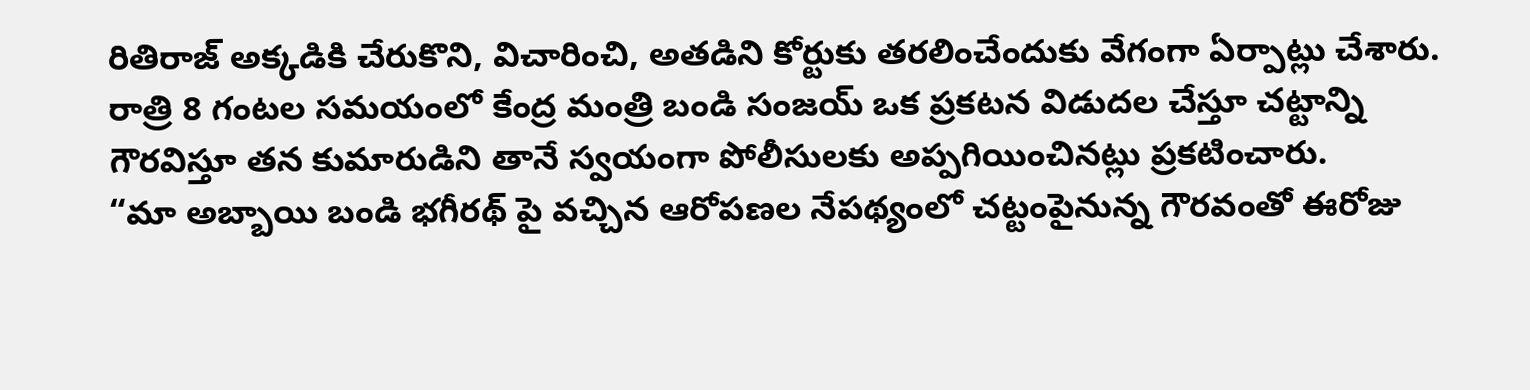రితిరాజ్‌ అక్కడికి చేరుకొని, విచారించి, అతడిని కోర్టుకు తరలించేందుకు వేగంగా ఏర్పాట్లు చేశారు. రాత్రి 8 గంటల సమయంలో కేంద్ర మంత్రి బండి సంజయ్‌ ఒక ప్రకటన విడుదల చేస్తూ చట్టాన్ని గౌరవిస్తూ తన కుమారుడిని తానే స్వయంగా పోలీసులకు అప్పగియించినట్లు ప్రకటించారు.
“మా అబ్బాయి బండి భగీరథ్ పై వచ్చిన ఆరోపణల నేపథ్యంలో చట్టంపైనున్న గౌరవంతో ఈరోజు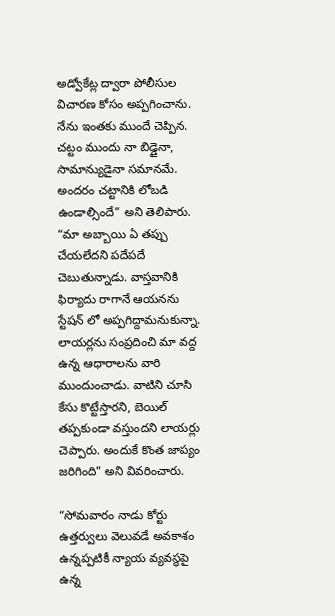అడ్వోకేట్ల ద్వారా పోలీసుల విచారణ కోసం అప్పగించాను.  నేను ఇంతకు ముందే చెప్పిన. చట్టం ముందు నా బిడ్డైనా, సామాన్యుడైనా సమానమే. అందరం చట్టానికి లోబడి ఉండాల్సిందే” అని తెలిపారు.  “మా అబ్బాయి ఏ తప్పు చేయలేదని పదేపదే చెబుతున్నాడు. వాస్తవానికి ఫిర్యాదు రాగానే ఆయనను స్టేషన్ లో అప్పగిద్దామనుకున్నా. లాయర్లను సంప్రదించి మా వద్ద ఉన్న ఆధారాలను వారి ముందుంచాడు. వాటిని చూసి కేసు కొట్టేస్తారని, బెయిల్ తప్పకుండా వస్తుందని లాయర్లు చెప్పారు. అందుకే కొంత జాప్యం జరిగింది” అని వివరించారు.

“సోమవారం నాడు కోర్టు ఉత్తర్వులు వెలువడే అవకాశం ఉన్నప్పటికీ న్యాయ వ్యవస్థపై ఉన్న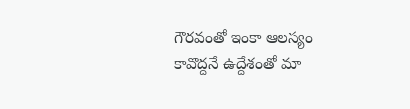గౌరవంతో ఇంకా ఆలస్యం కావొద్దనే ఉద్దేశంతో మా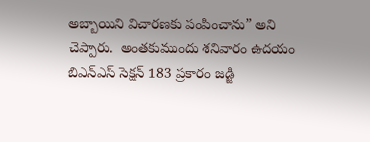అబ్బాయిని విచారణకు పంపించాను” అని చెప్పారు.  అంతకుముందు శనివారం ఉదయం బిఎన్ఎస్ సెక్షన్ 183 ప్రకారం జడ్జి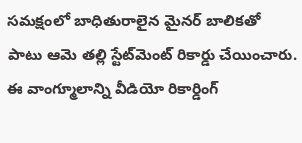సమక్షంలో బాధితురాలైన మైనర్ బాలికతో పాటు ఆమె తల్లి స్టేట్‌మెంట్ రికార్డు చేయించారు. ఈ వాంగ్మూలాన్ని వీడియో రికార్డింగ్‌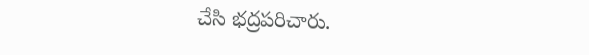చేసి భద్రపరిచారు.